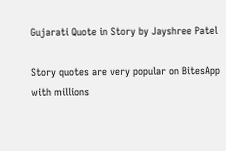Gujarati Quote in Story by Jayshree Patel

Story quotes are very popular on BitesApp with millions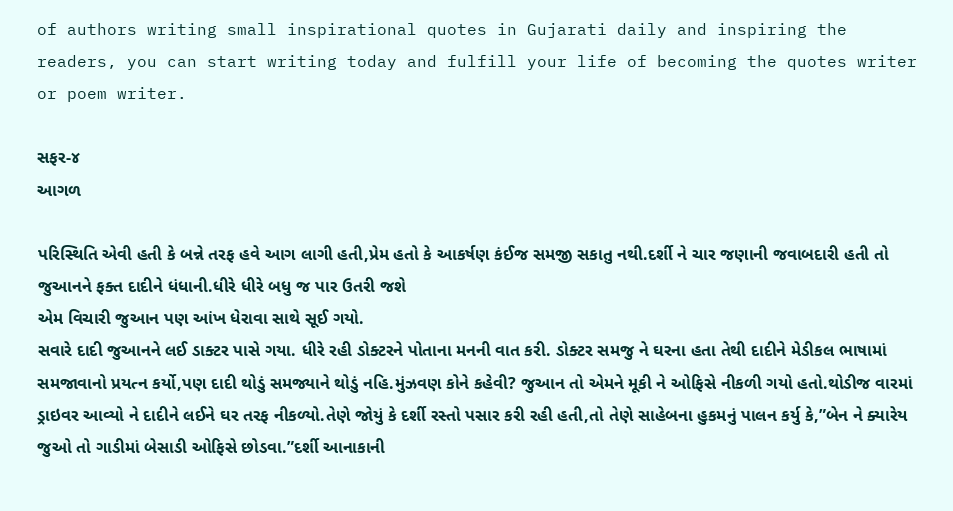of authors writing small inspirational quotes in Gujarati daily and inspiring the readers, you can start writing today and fulfill your life of becoming the quotes writer or poem writer.

સફર-૪
આગળ

પરિસ્થિતિ એવી હતી કે બન્ને તરફ હવે આગ લાગી હતી,પ્રેમ હતો કે આકર્ષણ કંઈજ સમજી સકાતુ નથી.દર્શી ને ચાર જણાની જવાબદારી હતી તો જુઆનને ફક્ત દાદીને ધંધાની.ધીરે ધીરે બધુ જ પાર ઉતરી જશે
એમ વિચારી જુઆન પણ આંખ ધેરાવા સાથે સૂઈ ગયો.
સવારે દાદી જુઆનને લઈ ડાક્ટર પાસે ગયા. ધીરે રહી ડોક્ટરને પોતાના મનની વાત કરી. ડોક્ટર સમજુ ને ઘરના હતા તેથી દાદીને મેડીકલ ભાષામાં સમજાવાનો પ્રયત્ન કર્યો,પણ દાદી થોડું સમજ્યાને થોડું નહિ.મુંઝવણ કોને કહેવી? જુઆન તો એમને મૂકી ને ઓફિસે નીકળી ગયો હતો.થોડીજ વારમાં ડ્રાઇવર આવ્યો ને દાદીને લઈને ઘર તરફ નીકળ્યો.તેણે જોયું કે દર્શી રસ્તો પસાર કરી રહી હતી,તો તેણે સાહેબના હુકમનું પાલન કર્યુ કે,”બેન ને ક્યારેય જુઓ તો ગાડીમાં બેસાડી ઓફિસે છોડવા.”દર્શી આનાકાની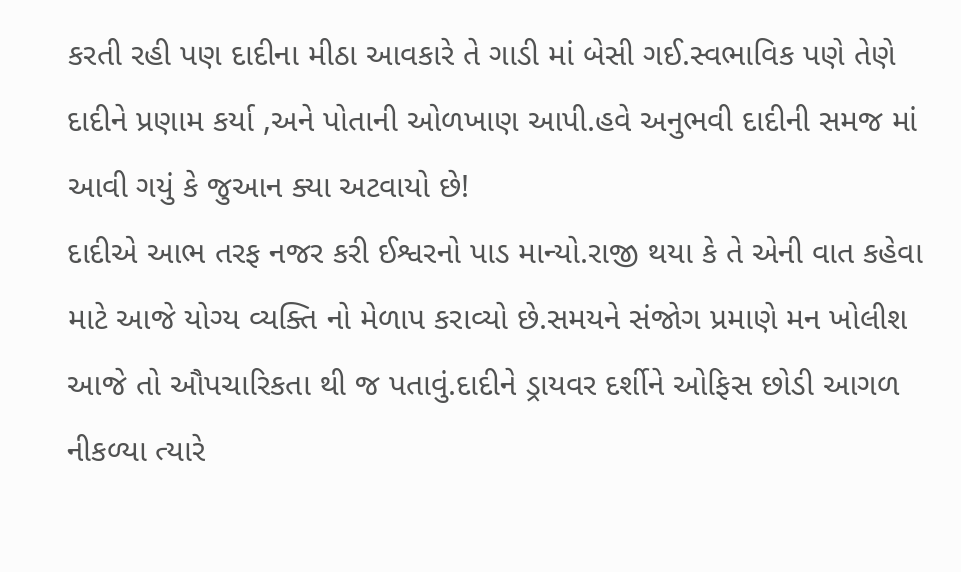કરતી રહી પણ દાદીના મીઠા આવકારે તે ગાડી માં બેસી ગઈ.સ્વભાવિક પણે તેણે દાદીને પ્રણામ કર્યા ,અને પોતાની ઓળખાણ આપી.હવે અનુભવી દાદીની સમજ માં આવી ગયું કે જુઆન ક્યા અટવાયો છે!
દાદીએ આભ તરફ નજર કરી ઈશ્વરનો પાડ માન્યો.રાજી થયા કે તે એની વાત કહેવા માટે આજે યોગ્ય વ્યક્તિ નો મેળાપ કરાવ્યો છે.સમયને સંજોગ પ્રમાણે મન ખોલીશ આજે તો ઔપચારિકતા થી જ પતાવું.દાદીને ડ્રાયવર દર્શીને ઓફિસ છોડી આગળ નીકળ્યા ત્યારે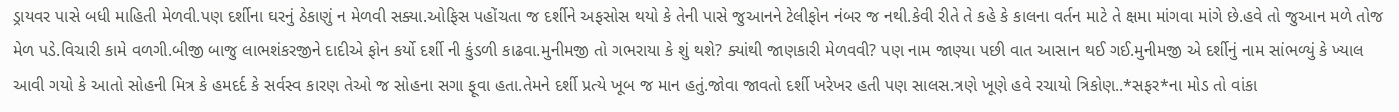ડ્રાયવર પાસે બધી માહિતી મેળવી.પણ દર્શીના ઘરનું ઠેકાણું ન મેળવી સક્યા.ઓફિસ પહોંચતા જ દર્શીને અફસોસ થયો કે તેની પાસે જુઆનને ટેલીફોન નંબર જ નથી.કેવી રીતે તે કહે કે કાલના વર્તન માટે તે ક્ષમા માંગવા માંગે છે.હવે તો જુઆન મળે તોજ મેળ પડે.વિચારી કામે વળગી.બીજી બાજુ લાભશંકરજીને દાદીએ ફોન કર્યો દર્શી ની કુંડળી કાઢવા.મુનીમજી તો ગભરાયા કે શું થશે? ક્યાંથી જાણકારી મેળવવી? પણ નામ જાણ્યા પછી વાત આસાન થઈ ગઈ.મુનીમજી એ દર્શીનું નામ સાંભળ્યું કે ખ્યાલ આવી ગયો કે આતો સોહની મિત્ર કે હમદર્દ કે સર્વસ્વ કારણ તેઓ જ સોહના સગા ફૂવા હતા.તેમને દર્શી પ્રત્યે ખૂબ જ માન હતું.જોવા જાવતો દર્શી ખરેખર હતી પણ સાલસ.ત્રણે ખૂણે હવે રચાયો ત્રિકોણ..*સફર*ના મોડ તો વાંકા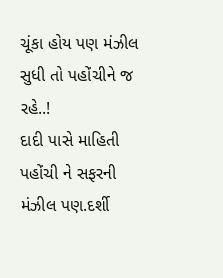ચૂંકા હોય પણ મંઝીલ સુધી તો પહોંચીને જ રહે..!
દાદી પાસે માહિતી પહોંચી ને સફરની મંઝીલ પણ.દર્શી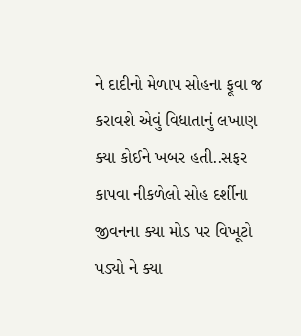ને દાદીનો મેળાપ સોહના ફૂવા જ કરાવશે એવું વિધાતાનું લખાણ ક્યા કોઈને ખબર હતી..સફર કાપવા નીકળેલો સોહ દર્શીના જીવનના ક્યા મોડ પર વિખૂટો પડ્યો ને ક્યા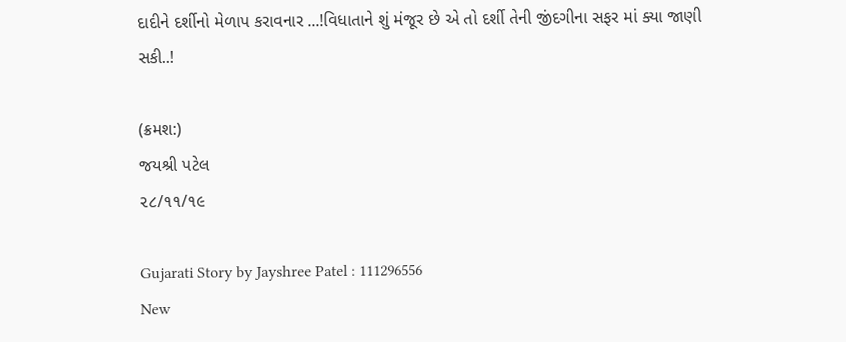દાદીને દર્શીનો મેળાપ કરાવનાર ...!વિધાતાને શું મંજૂર છે એ તો દર્શી તેની જીંદગીના સફર માં ક્યા જાણી સકી..!

(ક્રમશ:)
જયશ્રી પટેલ
૨૮/૧૧/૧૯

Gujarati Story by Jayshree Patel : 111296556
New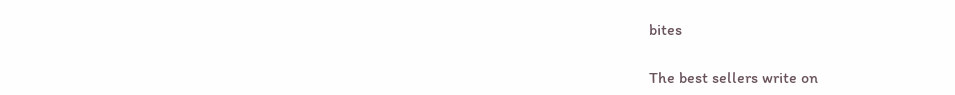bites

The best sellers write on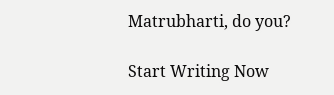Matrubharti, do you?

Start Writing Now